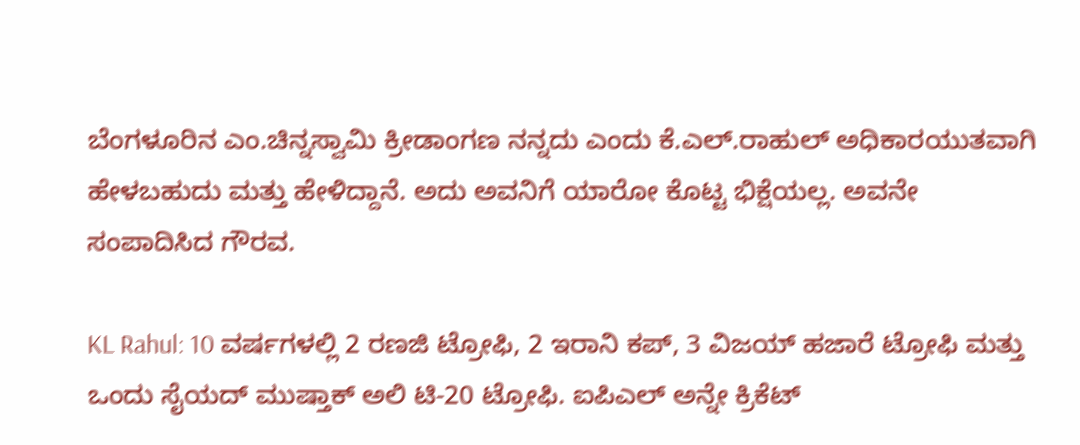ಬೆಂಗಳೂರಿನ ಎಂ.ಚಿನ್ನಸ್ವಾಮಿ ಕ್ರೀಡಾಂಗಣ ನನ್ನದು ಎಂದು ಕೆ.ಎಲ್.ರಾಹುಲ್ ಅಧಿಕಾರಯುತವಾಗಿ ಹೇಳಬಹುದು ಮತ್ತು ಹೇಳಿದ್ದಾನೆ. ಅದು ಅವನಿಗೆ ಯಾರೋ ಕೊಟ್ಟ ಭಿಕ್ಷೆಯಲ್ಲ. ಅವನೇ ಸಂಪಾದಿಸಿದ ಗೌರವ.

KL Rahul: 10 ವರ್ಷಗಳಲ್ಲಿ 2 ರಣಜಿ ಟ್ರೋಫಿ, 2 ಇರಾನಿ ಕಪ್, 3 ವಿಜಯ್ ಹಜಾರೆ ಟ್ರೋಫಿ ಮತ್ತು ಒಂದು ಸೈಯದ್ ಮುಷ್ತಾಕ್ ಅಲಿ ಟಿ-20 ಟ್ರೋಫಿ. ಐಪಿಎಲ್ ಅನ್ನೇ ಕ್ರಿಕೆಟ್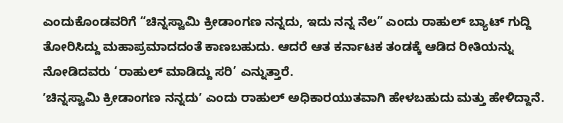ಎಂದುಕೊಂಡವರಿಗೆ “ಚಿನ್ನಸ್ವಾಮಿ ಕ್ರೀಡಾಂಗಣ ನನ್ನದು, ಇದು ನನ್ನ ನೆಲ” ಎಂದು ರಾಹುಲ್ ಬ್ಯಾಟ್ ಗುದ್ದಿ ತೋರಿಸಿದ್ದು ಮಹಾಪ್ರಮಾದದಂತೆ ಕಾಣಬಹುದು. ಆದರೆ ಆತ ಕರ್ನಾಟಕ ತಂಡಕ್ಕೆ ಆಡಿದ ರೀತಿಯನ್ನು ನೋಡಿದವರು ‘ರಾಹುಲ್ ಮಾಡಿದ್ದು ಸರಿ’ ಎನ್ನುತ್ತಾರೆ.
ʼಚಿನ್ನಸ್ವಾಮಿ ಕ್ರೀಡಾಂಗಣ ನನ್ನದುʼ ಎಂದು ರಾಹುಲ್ ಅಧಿಕಾರಯುತವಾಗಿ ಹೇಳಬಹುದು ಮತ್ತು ಹೇಳಿದ್ದಾನೆ.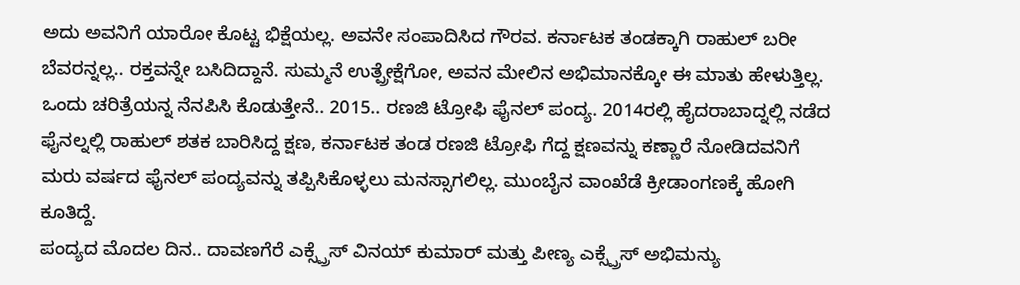ಅದು ಅವನಿಗೆ ಯಾರೋ ಕೊಟ್ಟ ಭಿಕ್ಷೆಯಲ್ಲ. ಅವನೇ ಸಂಪಾದಿಸಿದ ಗೌರವ. ಕರ್ನಾಟಕ ತಂಡಕ್ಕಾಗಿ ರಾಹುಲ್ ಬರೀ ಬೆವರನ್ನಲ್ಲ.. ರಕ್ತವನ್ನೇ ಬಸಿದಿದ್ದಾನೆ. ಸುಮ್ಮನೆ ಉತ್ಪ್ರೇಕ್ಷೆಗೋ, ಅವನ ಮೇಲಿನ ಅಭಿಮಾನಕ್ಕೋ ಈ ಮಾತು ಹೇಳುತ್ತಿಲ್ಲ. ಒಂದು ಚರಿತ್ರೆಯನ್ನ ನೆನಪಿಸಿ ಕೊಡುತ್ತೇನೆ.. 2015.. ರಣಜಿ ಟ್ರೋಫಿ ಫೈನಲ್ ಪಂದ್ಯ. 2014ರಲ್ಲಿ ಹೈದರಾಬಾದ್ನಲ್ಲಿ ನಡೆದ ಫೈನಲ್ನಲ್ಲಿ ರಾಹುಲ್ ಶತಕ ಬಾರಿಸಿದ್ದ ಕ್ಷಣ, ಕರ್ನಾಟಕ ತಂಡ ರಣಜಿ ಟ್ರೋಫಿ ಗೆದ್ದ ಕ್ಷಣವನ್ನು ಕಣ್ಣಾರೆ ನೋಡಿದವನಿಗೆ ಮರು ವರ್ಷದ ಫೈನಲ್ ಪಂದ್ಯವನ್ನು ತಪ್ಪಿಸಿಕೊಳ್ಳಲು ಮನಸ್ಸಾಗಲಿಲ್ಲ. ಮುಂಬೈನ ವಾಂಖೆಡೆ ಕ್ರೀಡಾಂಗಣಕ್ಕೆ ಹೋಗಿ ಕೂತಿದ್ದೆ.
ಪಂದ್ಯದ ಮೊದಲ ದಿನ.. ದಾವಣಗೆರೆ ಎಕ್ಸ್ಪ್ರೆಸ್ ವಿನಯ್ ಕುಮಾರ್ ಮತ್ತು ಪೀಣ್ಯ ಎಕ್ಸ್ಪ್ರೆಸ್ ಅಭಿಮನ್ಯು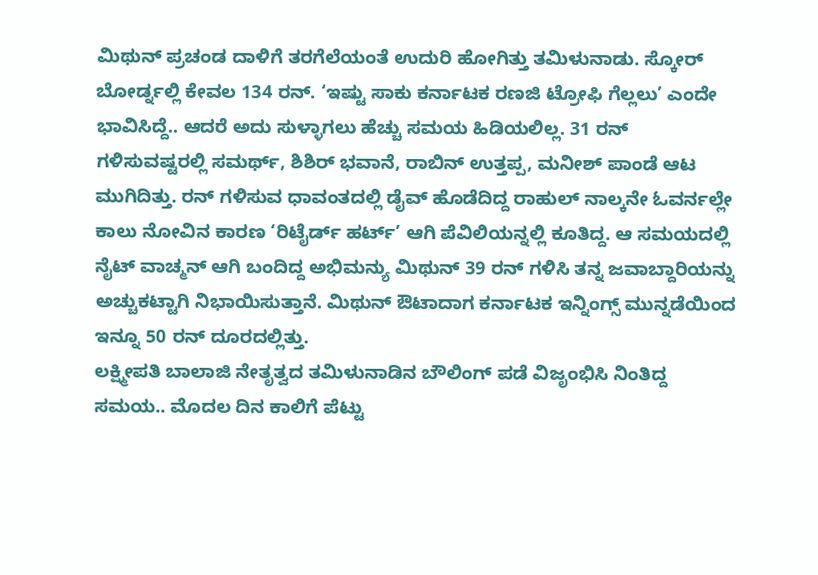ಮಿಥುನ್ ಪ್ರಚಂಡ ದಾಳಿಗೆ ತರಗೆಲೆಯಂತೆ ಉದುರಿ ಹೋಗಿತ್ತು ತಮಿಳುನಾಡು. ಸ್ಕೋರ್ ಬೋರ್ಡ್ನಲ್ಲಿ ಕೇವಲ 134 ರನ್. ‘ಇಷ್ಟು ಸಾಕು ಕರ್ನಾಟಕ ರಣಜಿ ಟ್ರೋಫಿ ಗೆಲ್ಲಲು’ ಎಂದೇ ಭಾವಿಸಿದ್ದೆ.. ಆದರೆ ಅದು ಸುಳ್ಳಾಗಲು ಹೆಚ್ಚು ಸಮಯ ಹಿಡಿಯಲಿಲ್ಲ. 31 ರನ್ ಗಳಿಸುವಷ್ಟರಲ್ಲಿ ಸಮರ್ಥ್, ಶಿಶಿರ್ ಭವಾನೆ, ರಾಬಿನ್ ಉತ್ತಪ್ಪ, ಮನೀಶ್ ಪಾಂಡೆ ಆಟ ಮುಗಿದಿತ್ತು. ರನ್ ಗಳಿಸುವ ಧಾವಂತದಲ್ಲಿ ಡೈವ್ ಹೊಡೆದಿದ್ದ ರಾಹುಲ್ ನಾಲ್ಕನೇ ಓವರ್ನಲ್ಲೇ ಕಾಲು ನೋವಿನ ಕಾರಣ ‘ರಿಟೈರ್ಡ್ ಹರ್ಟ್’ ಆಗಿ ಪೆವಿಲಿಯನ್ನಲ್ಲಿ ಕೂತಿದ್ದ. ಆ ಸಮಯದಲ್ಲಿ ನೈಟ್ ವಾಚ್ಮನ್ ಆಗಿ ಬಂದಿದ್ದ ಅಭಿಮನ್ಯು ಮಿಥುನ್ 39 ರನ್ ಗಳಿಸಿ ತನ್ನ ಜವಾಬ್ದಾರಿಯನ್ನು ಅಚ್ಚುಕಟ್ಟಾಗಿ ನಿಭಾಯಿಸುತ್ತಾನೆ. ಮಿಥುನ್ ಔಟಾದಾಗ ಕರ್ನಾಟಕ ಇನ್ನಿಂಗ್ಸ್ ಮುನ್ನಡೆಯಿಂದ ಇನ್ನೂ 50 ರನ್ ದೂರದಲ್ಲಿತ್ತು.
ಲಕ್ಷ್ಮೀಪತಿ ಬಾಲಾಜಿ ನೇತೃತ್ವದ ತಮಿಳುನಾಡಿನ ಬೌಲಿಂಗ್ ಪಡೆ ವಿಜೃಂಭಿಸಿ ನಿಂತಿದ್ದ ಸಮಯ.. ಮೊದಲ ದಿನ ಕಾಲಿಗೆ ಪೆಟ್ಟು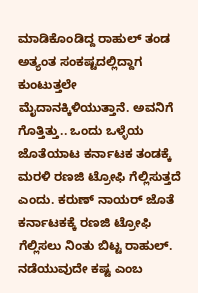ಮಾಡಿಕೊಂಡಿದ್ದ ರಾಹುಲ್ ತಂಡ ಅತ್ಯಂತ ಸಂಕಷ್ಟದಲ್ಲಿದ್ದಾಗ ಕುಂಟುತ್ತಲೇ ಮೈದಾನಕ್ಕಿಳಿಯುತ್ತಾನೆ. ಅವನಿಗೆ ಗೊತ್ತಿತ್ತು.. ಒಂದು ಒಳ್ಳೆಯ ಜೊತೆಯಾಟ ಕರ್ನಾಟಕ ತಂಡಕ್ಕೆ ಮರಳಿ ರಣಜಿ ಟ್ರೋಫಿ ಗೆಲ್ಲಿಸುತ್ತದೆ ಎಂದು. ಕರುಣ್ ನಾಯರ್ ಜೊತೆ ಕರ್ನಾಟಕಕ್ಕೆ ರಣಜಿ ಟ್ರೋಫಿ ಗೆಲ್ಲಿಸಲು ನಿಂತು ಬಿಟ್ಟ ರಾಹುಲ್. ನಡೆಯುವುದೇ ಕಷ್ಟ ಎಂಬ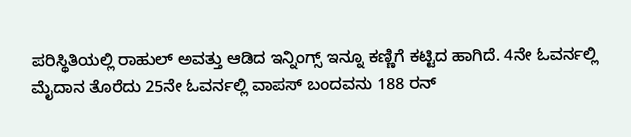ಪರಿಸ್ಥಿತಿಯಲ್ಲಿ ರಾಹುಲ್ ಅವತ್ತು ಆಡಿದ ಇನ್ನಿಂಗ್ಸ್ ಇನ್ನೂ ಕಣ್ಣಿಗೆ ಕಟ್ಟಿದ ಹಾಗಿದೆ. 4ನೇ ಓವರ್ನಲ್ಲಿ ಮೈದಾನ ತೊರೆದು 25ನೇ ಓವರ್ನಲ್ಲಿ ವಾಪಸ್ ಬಂದವನು 188 ರನ್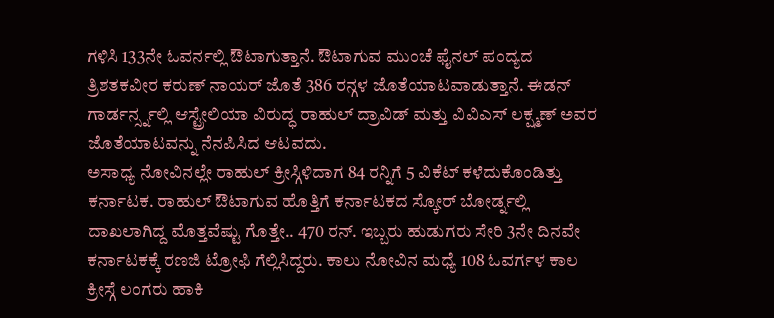ಗಳಿಸಿ 133ನೇ ಓವರ್ನಲ್ಲಿ ಔಟಾಗುತ್ತಾನೆ. ಔಟಾಗುವ ಮುಂಚೆ ಫೈನಲ್ ಪಂದ್ಯದ ತ್ರಿಶತಕವೀರ ಕರುಣ್ ನಾಯರ್ ಜೊತೆ 386 ರನ್ಗಳ ಜೊತೆಯಾಟವಾಡುತ್ತಾನೆ. ಈಡನ್ ಗಾರ್ಡರ್ನ್ಸ್ನಲ್ಲಿ ಆಸ್ಟ್ರೇಲಿಯಾ ವಿರುದ್ಧ ರಾಹುಲ್ ದ್ರಾವಿಡ್ ಮತ್ತು ವಿವಿಎಸ್ ಲಕ್ಷ್ಮಣ್ ಅವರ ಜೊತೆಯಾಟವನ್ನು ನೆನಪಿಸಿದ ಆಟವದು.
ಅಸಾಧ್ಯ ನೋವಿನಲ್ಲೇ ರಾಹುಲ್ ಕ್ರೀಸ್ಗಿಳಿದಾಗ 84 ರನ್ನಿಗೆ 5 ವಿಕೆಟ್ ಕಳೆದುಕೊಂಡಿತ್ತು ಕರ್ನಾಟಕ. ರಾಹುಲ್ ಔಟಾಗುವ ಹೊತ್ತಿಗೆ ಕರ್ನಾಟಕದ ಸ್ಕೋರ್ ಬೋರ್ಡ್ನಲ್ಲಿ ದಾಖಲಾಗಿದ್ದ ಮೊತ್ತವೆಷ್ಟು ಗೊತ್ತೇ.. 470 ರನ್. ಇಬ್ಬರು ಹುಡುಗರು ಸೇರಿ 3ನೇ ದಿನವೇ ಕರ್ನಾಟಕಕ್ಕೆ ರಣಜಿ ಟ್ರೋಫಿ ಗೆಲ್ಲಿಸಿದ್ದರು. ಕಾಲು ನೋವಿನ ಮಧ್ಯೆ 108 ಓವರ್ಗಳ ಕಾಲ ಕ್ರೀಸ್ಗೆ ಲಂಗರು ಹಾಕಿ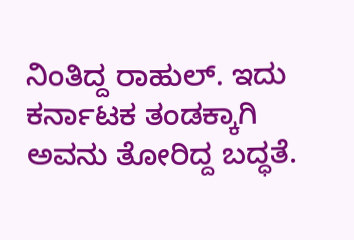ನಿಂತಿದ್ದ ರಾಹುಲ್. ಇದು ಕರ್ನಾಟಕ ತಂಡಕ್ಕಾಗಿ ಅವನು ತೋರಿದ್ದ ಬದ್ಧತೆ.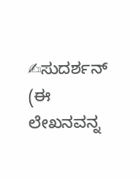✍ಸುದರ್ಶನ್ (ಈ ಲೇಖನವನ್ನ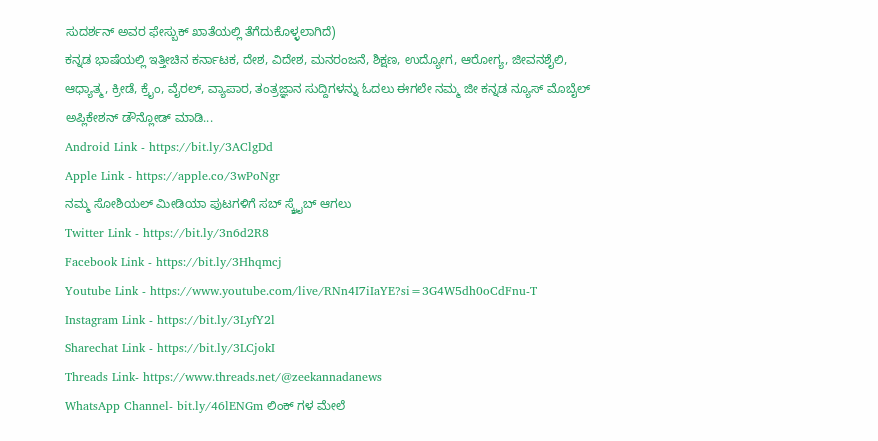ಸುದರ್ಶನ್ ಅವರ ಫೇಸ್ಬುಕ್ ಖಾತೆಯಲ್ಲಿ ತೆಗೆದುಕೊಳ್ಳಲಾಗಿದೆ)
ಕನ್ನಡ ಭಾಷೆಯಲ್ಲಿ ಇತ್ತೀಚಿನ ಕರ್ನಾಟಕ, ದೇಶ, ವಿದೇಶ, ಮನರಂಜನೆ, ಶಿಕ್ಷಣ, ಉದ್ಯೋಗ, ಆರೋಗ್ಯ, ಜೀವನಶೈಲಿ, ಆಧ್ಯಾತ್ಮ, ಕ್ರೀಡೆ, ಕ್ರೈಂ, ವೈರಲ್, ವ್ಯಾಪಾರ, ತಂತ್ರಜ್ಞಾನ ಸುದ್ದಿಗಳನ್ನು ಓದಲು ಈಗಲೇ ನಮ್ಮ ಜೀ ಕನ್ನಡ ನ್ಯೂಸ್ ಮೊಬೈಲ್ ಅಪ್ಲಿಕೇಶನ್ ಡೌನ್ಲೋಡ್ ಮಾಡಿ...
Android Link - https://bit.ly/3AClgDd
Apple Link - https://apple.co/3wPoNgr
ನಮ್ಮ ಸೋಶಿಯಲ್ ಮೀಡಿಯಾ ಪುಟಗಳಿಗೆ ಸಬ್ ಸ್ಕ್ರೈಬ್ ಆಗಲು
Twitter Link - https://bit.ly/3n6d2R8
Facebook Link - https://bit.ly/3Hhqmcj
Youtube Link - https://www.youtube.com/live/RNn4I7iIaYE?si=3G4W5dh0oCdFnu-T
Instagram Link - https://bit.ly/3LyfY2l
Sharechat Link - https://bit.ly/3LCjokI
Threads Link- https://www.threads.net/@zeekannadanews
WhatsApp Channel- bit.ly/46lENGm ಲಿಂಕ್ ಗಳ ಮೇಲೆ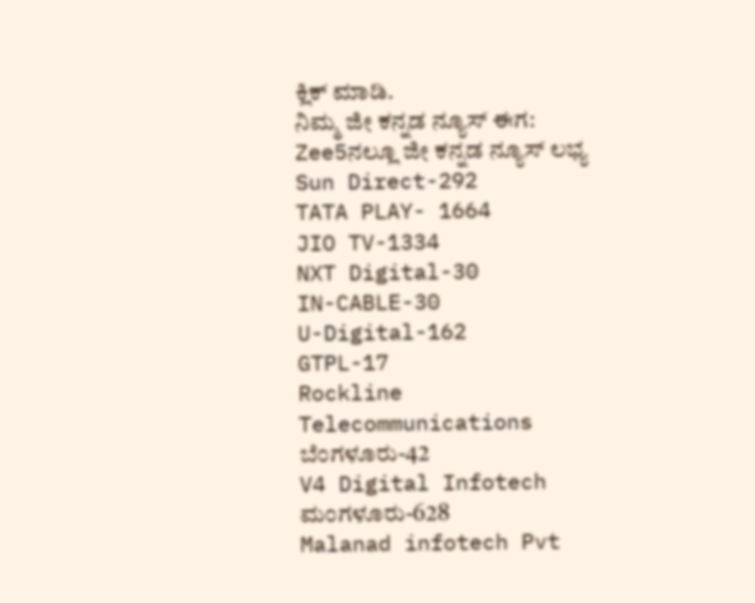ಕ್ಲಿಕ್ ಮಾಡಿ.
ನಿಮ್ಮ ಜೀ ಕನ್ನಡ ನ್ಯೂಸ್ ಈಗ: Zee5ನಲ್ಲೂ ಜೀ ಕನ್ನಡ ನ್ಯೂಸ್ ಲಭ್ಯ
Sun Direct-292
TATA PLAY- 1664
JIO TV-1334
NXT Digital-30
IN-CABLE-30
U-Digital-162
GTPL-17
Rockline Telecommunications ಬೆಂಗಳೂರು-42
V4 Digital Infotech ಮಂಗಳೂರು-628
Malanad infotech Pvt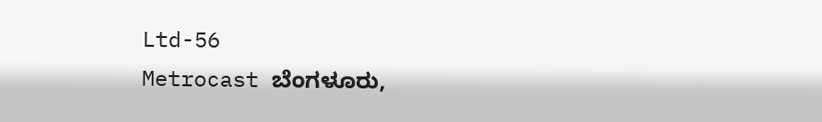Ltd-56
Metrocast ಬೆಂಗಳೂರು,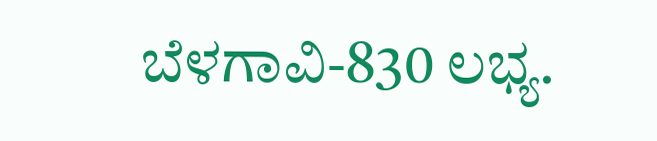ಬೆಳಗಾವಿ-830 ಲಭ್ಯ.